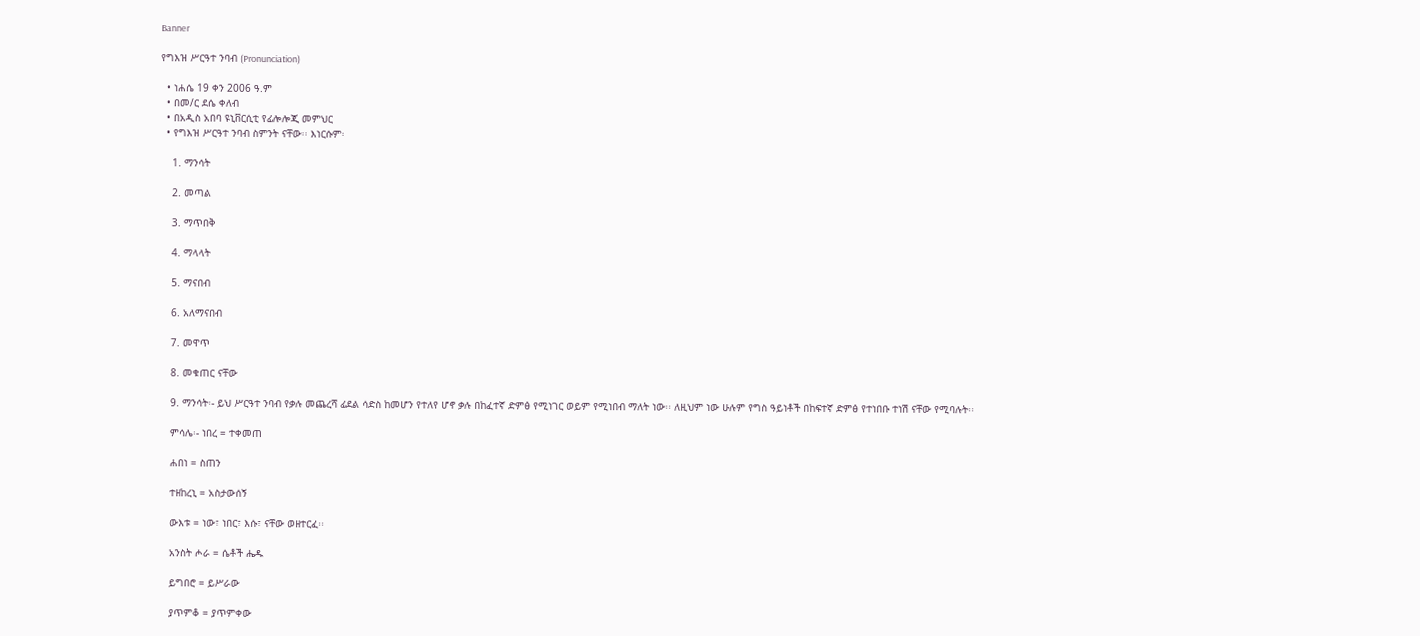Banner

የግእዝ ሥርዓተ ንባብ (Pronunciation)

  • ነሐሴ 19 ቀን 2006 ዓ.ም
  • በመ/ር ደሴ ቀለብ
  • በአዲስ አበባ ዩኒቨርሲቲ የፊሎሎጂ መምህር
  • የግእዝ ሥርዓተ ንባብ ስምንት ናቸው፡፡ እነርሱም፡

    1. ማንሳት

    2. መጣል

    3. ማጥበቅ

    4. ማላላት

    5. ማናበብ

    6. አለማናበብ

    7. መዋጥ

    8. መቁጠር ናቸው

    9. ማንሳት፡- ይህ ሥርዓተ ንባብ የቃሉ መጨረሻ ፊደል ሳድስ ከመሆን የተለየ ሆኖ ቃሉ በከፈተኛ ድምፅ የሚነገር ወይም የሚነበብ ማለት ነው፡፡ ለዚህም ነው ሁሉም የግስ ዓይነቶች በከፍተኛ ድምፅ የተነበቡ ተነሽ ናቸው የሚባሉት፡፡

    ምሳሌ፡- ነበረ = ተቀመጠ

    ሐበነ = ስጠን

    ተዘከረኒ = አስታውሰኝ

    ውእቱ = ነው፣ ነበር፣ እሱ፣ ናቸው ወዘተርፈ፡፡

    አንስት ሖራ = ሴቶች ሔዱ

    ይግበሮ = ይሥራው

    ያጥምቆ = ያጥምቀው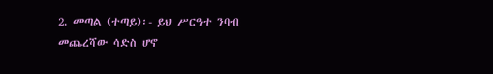2. መጣል (ተጣይ)፡- ይህ ሥርዓተ ንባብ መጨረሻው ሳድስ ሆኖ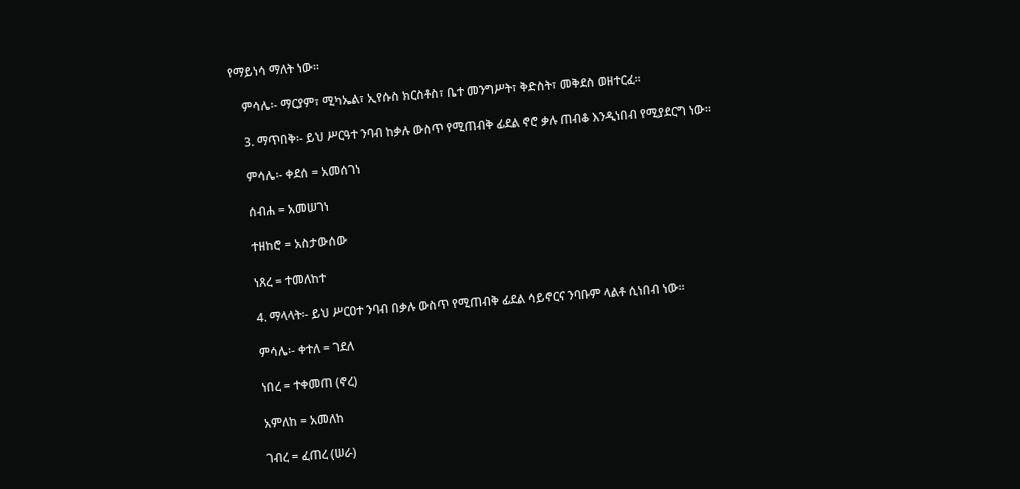የማይነሳ ማለት ነው፡፡

    ምሳሌ፡- ማርያም፣ ሚካኤል፣ ኢየሱስ ክርስቶስ፣ ቤተ መንግሥት፣ ቅድስት፣ መቅደስ ወዘተርፈ፡፡

    3. ማጥበቅ፡- ይህ ሥርዓተ ንባብ ከቃሉ ውስጥ የሚጠብቅ ፊደል ኖሮ ቃሉ ጠብቆ እንዲነበብ የሚያደርግ ነው፡፡

    ምሳሌ፡- ቀደሰ = አመሰገነ

    ሰብሐ = አመሠገነ

    ተዘከሮ = አስታውሰው

    ነጸረ = ተመለከተ

    4. ማላላት፡- ይህ ሥርዐተ ንባብ በቃሉ ውስጥ የሚጠብቅ ፊደል ሳይኖርና ንባቡም ላልቶ ሲነበብ ነው፡፡

    ምሳሌ፡- ቀተለ = ገደለ

    ነበረ = ተቀመጠ (ኖረ)

    አምለከ = አመለከ

    ገብረ = ፈጠረ (ሠራ)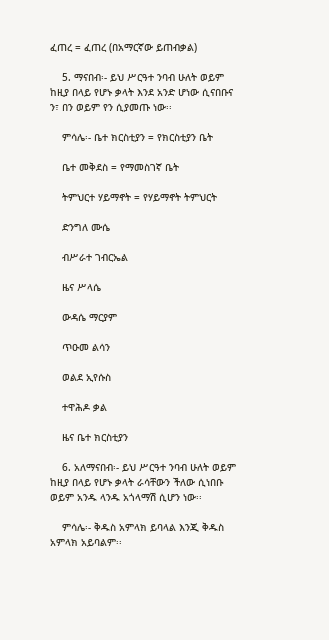ፈጠረ = ፈጠረ (በአማርኛው ይጠብቃል)

    5. ማናበብ፡- ይህ ሥርዓተ ንባብ ሁለት ወይም ከዚያ በላይ የሆኑ ቃላት እንደ አንድ ሆነው ሲናበቡና ን፣ በን ወይም የን ሲያመጡ ነው፡፡

    ምሳሌ፡- ቤተ ክርስቲያን = የክርስቲያን ቤት

    ቤተ መቅደስ = የማመስገኛ ቤት

    ትምህርተ ሃይማኖት = የሃይማኖት ትምህርት

    ድንግለ ሙሴ

    ብሥራተ ገብርኤል

    ዜና ሥላሴ

    ውዳሴ ማርያም

    ጥዑመ ልሳን

    ወልደ ኢየሱስ

    ተዋሕዶ ቃል

    ዜና ቤተ ክርስቲያን

    6. አለማናበብ፡- ይህ ሥርዓተ ንባብ ሁለት ወይም ከዚያ በላይ የሆኑ ቃላት ራሳቸውን ችለው ሲነበቡ ወይም አንዱ ላንዱ አጎላማሽ ሲሆን ነው፡፡

    ምሳሌ፡- ቅዱስ አምላክ ይባላል እንጂ ቅዱስ አምላክ አይባልም፡፡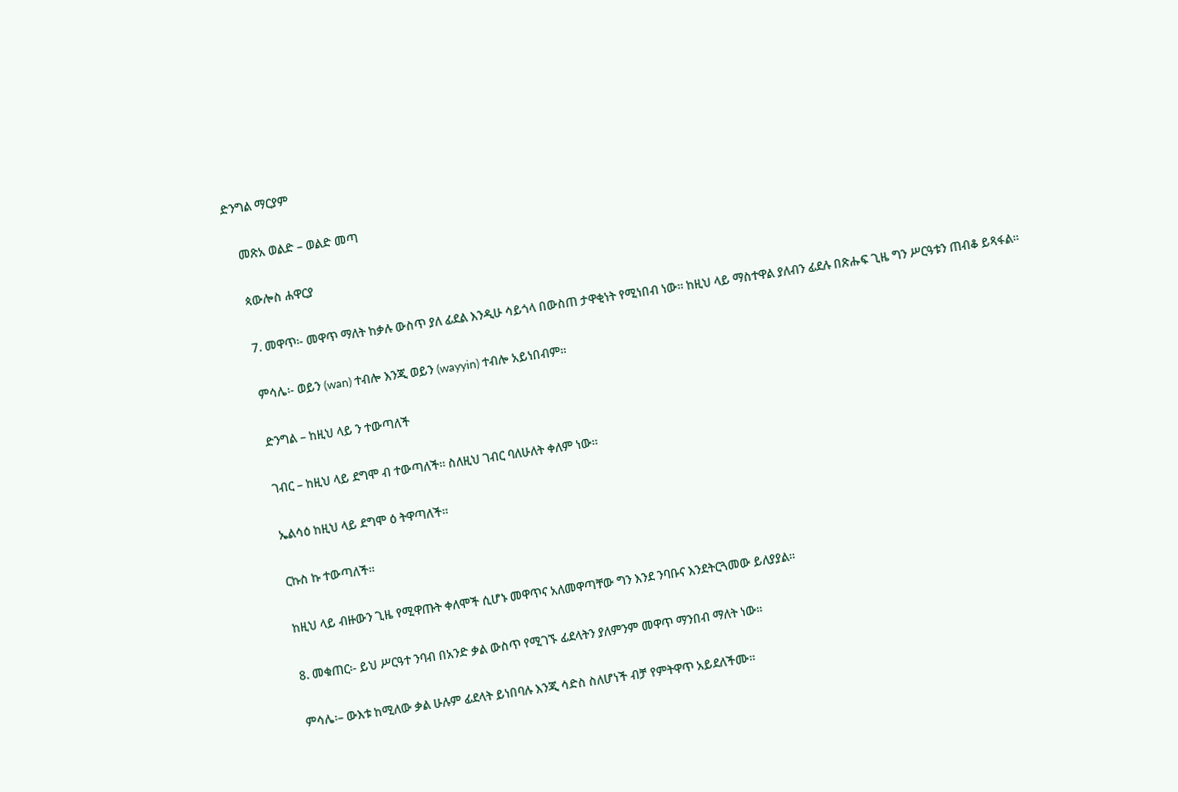ድንግል ማርያም

    መጽአ ወልድ – ወልድ መጣ

    ጳውሎስ ሐዋርያ

    7. መዋጥ፡- መዋጥ ማለት ከቃሉ ውስጥ ያለ ፊደል እንዲሁ ሳይጎላ በውስጠ ታዋቂነት የሚነበብ ነው፡፡ ከዚህ ላይ ማስተዋል ያለብን ፊደሉ በጽሑፍ ጊዜ ግን ሥርዓቱን ጠብቆ ይጻፋል፡፡

    ምሳሌ፡- ወይን (wan) ተብሎ እንጂ ወይን (wayyin) ተብሎ አይነበብም፡፡

    ድንግል – ከዚህ ላይ ን ተውጣለች

    ገብር – ከዚህ ላይ ደግሞ ብ ተውጣለች፡፡ ስለዚህ ገብር ባለሁለት ቀለም ነው፡፡

    ኤልሳዕ ከዚህ ላይ ደግሞ ዕ ትዋጣለች፡፡

    ርኩስ ኩ ተውጣለች፡፡

    ከዚህ ላይ ብዙውን ጊዜ የሚዋጡት ቀለሞች ሲሆኑ መዋጥና አለመዋጣቸው ግን እንደ ንባቡና እንደትርጓመው ይለያያል፡፡

    8. መቁጠር፡- ይህ ሥርዓተ ንባብ በአንድ ቃል ውስጥ የሚገኙ ፊደላትን ያለምንም መዋጥ ማንበብ ማለት ነው፡፡

    ምሳሌ፡– ውእቱ ከሚለው ቃል ሁሉም ፊደላት ይነበባሉ እንጂ ሳድስ ስለሆነች ብቻ የምትዋጥ አይደለችሙ፡፡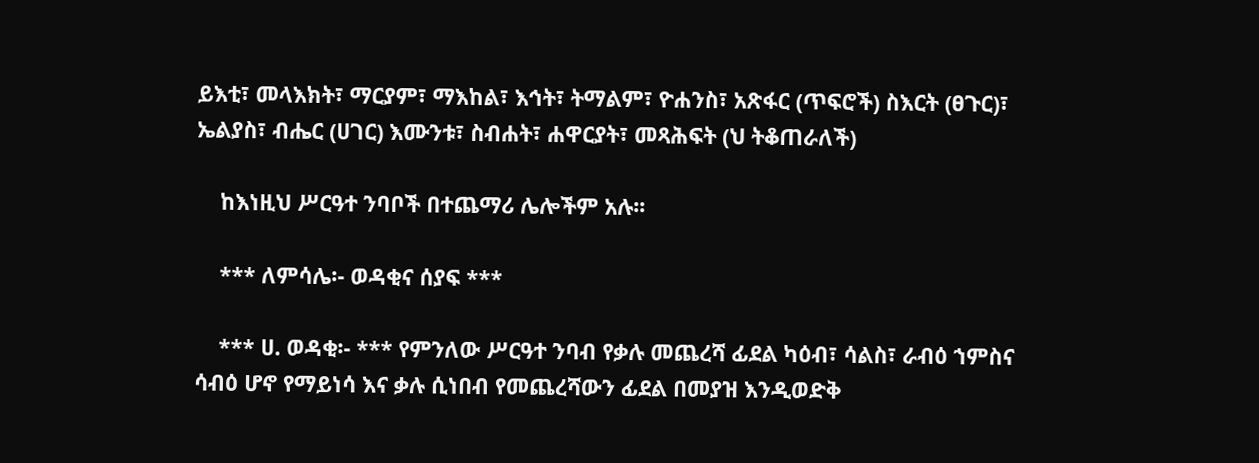ይእቲ፣ መላእክት፣ ማርያም፣ ማእከል፣ እኅት፣ ትማልም፣ ዮሐንስ፣ አጽፋር (ጥፍሮች) ስእርት (ፀጉር)፣ ኤልያስ፣ ብሔር (ሀገር) እሙንቱ፣ ስብሐት፣ ሐዋርያት፣ መጻሕፍት (ህ ትቆጠራለች)

    ከእነዚህ ሥርዓተ ንባቦች በተጨማሪ ሌሎችም አሉ፡፡

    *** ለምሳሌ፡- ወዳቂና ሰያፍ ***

    *** ሀ. ወዳቂ፡- *** የምንለው ሥርዓተ ንባብ የቃሉ መጨረሻ ፊደል ካዕብ፣ ሳልስ፣ ራብዕ ኀምስና ሳብዕ ሆኖ የማይነሳ እና ቃሉ ሲነበብ የመጨረሻውን ፊደል በመያዝ እንዲወድቅ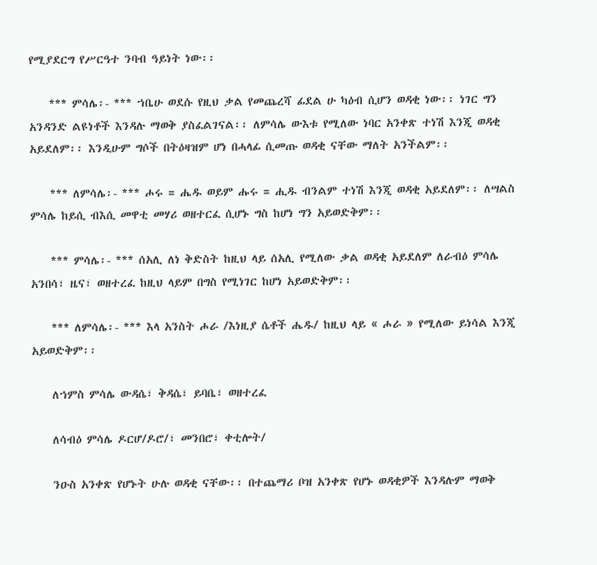የሚያደርግ የሥርዓተ ንባብ ዓይነት ነው፡፡

    *** ምሳሌ፡- *** ኀቤሁ ወደሱ የዚህ ቃል የመጨረሻ ፊደል ሁ ካዕብ ሲሆን ወዳቂ ነው፡፡ ነገር ግን አንዳንድ ልዩነቶች እንዳሉ ማወቅ ያስፈልገናል፡፡ ለምሳሌ ውእቱ የሚለው ነባር አንቀጽ ተነሽ እንጂ ወዳቂ አይደለም፡፡ እንዲሁም ግሶች በትዕዛዝም ሆነ በሓላፊ ሲመጡ ወዳቂ ናቸው ማለት አንችልም፡፡

    *** ለምሳሌ፡- *** ሖሩ = ሔዱ ወይም ሑሩ = ሒዱ ብንልም ተነሽ እንጂ ወዳቂ አይደለም፡፡ ለሣልስ ምሳሌ ከይሲ ብእሲ መዋቲ መሃሪ ወዘተርፈ ሲሆኑ ግስ ከሆነ ግን አይወድቅም፡፡

    *** ምሳሌ፡- *** ሰአሊ ለነ ቅድስት ከዚህ ላይ ሰአሊ የሚለው ቃል ወዳቂ አይደለም ለራብዕ ምሳሌ አንበሳ፣ ዜና፣ ወዘተረፈ ከዚህ ላይም በግስ የሚነገር ከሆነ አይወድቅም፡፡

    *** ለምሳሌ፡- *** እላ አንስት ሖራ /እነዚያ ሴቶች ሔዱ/ ከዚህ ላይ « ሖራ » የሚለው ይነሳል እንጂ አይወድቅም፡፡

    ለኀምስ ምሳሌ ውዳሴ፣ ቅዳሴ፣ ይባቤ፣ ወዘተረፈ

    ለሳብዕ ምሳሌ ዶርሆ/ዶሮ/፣ መንበሮ፣ ቀቲሎት/

    ንዑስ አንቀጽ የሆኑት ሁሉ ወዳቂ ናቸው፡፡ በተጨማሪ ቦዝ አንቀጽ የሆኑ ወዳቂዎች እንዳሉም ማወቅ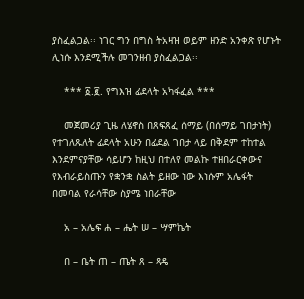ያስፈልጋል፡፡ ነገር ግን በግስ ትአዛዝ ወይም ዘንድ አንቀጽ የሆኑት ሊነሱ እንደሚችሉ መገንዘብ ያስፈልጋል፡፡

    *** ፩.፪. የግእዝ ፊደላት አካፋፈል ***

    መጀመሪያ ጊዜ ለሄኖስ በጸፍጸፈ ሰማይ (በሰማይ ገበታነት) የተገለጹለት ፊደላት አሁን በፊደል ገበታ ላይ በቅደም ተከተል እንደምናያቸው ሳይሆን ከዚህ በተለየ መልኩ ተዘበራርቀውና የእብራይስጡን የቋንቋ ስልት ይዘው ነው እነሱም አሌፋት በመባል የራሳቸው ስያሜ ነበራቸው

    አ – አሌፍ ሐ – ሔት ሠ – ሣምኬት

    በ – ቤት ጠ – ጤት ጸ – ጻዴ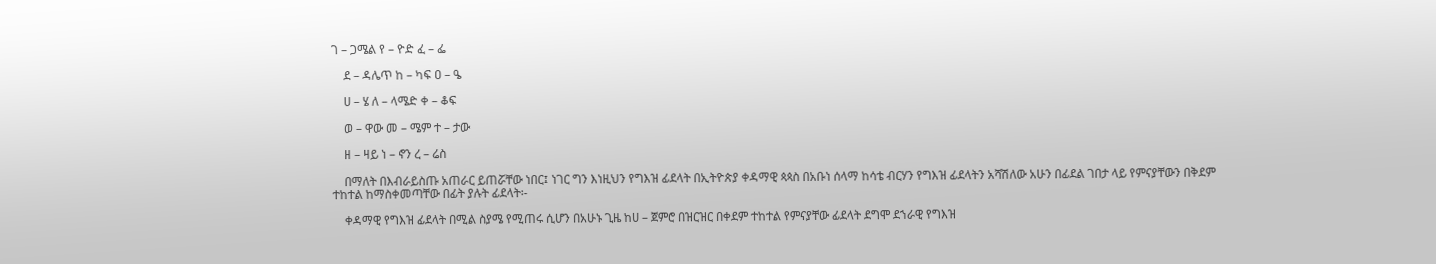ገ – ጋሜል የ – ዮድ ፈ – ፌ

    ደ – ዳሌጥ ከ – ካፍ ዐ – ዔ

    ሀ – ሄ ለ – ላሜድ ቀ – ቆፍ

    ወ – ዋው መ – ሜም ተ – ታው

    ዘ – ዛይ ነ – ኖን ረ – ሬስ

    በማለት በእብራይስጡ አጠራር ይጠሯቸው ነበር፤ ነገር ግን እነዚህን የግእዝ ፊደላት በኢትዮጵያ ቀዳማዊ ጳጳስ በአቡነ ሰላማ ከሳቴ ብርሃን የግእዝ ፊደላትን አሻሽለው አሁን በፊደል ገበታ ላይ የምናያቸውን በቅደም ተከተል ከማስቀመጣቸው በፊት ያሉት ፊደላት፡-

    ቀዳማዊ የግእዝ ፊደላት በሚል ስያሜ የሚጠሩ ሲሆን በአሁኑ ጊዜ ከሀ – ጀምሮ በዝርዝር በቀደም ተከተል የምናያቸው ፊደላት ደግሞ ደኀራዊ የግእዝ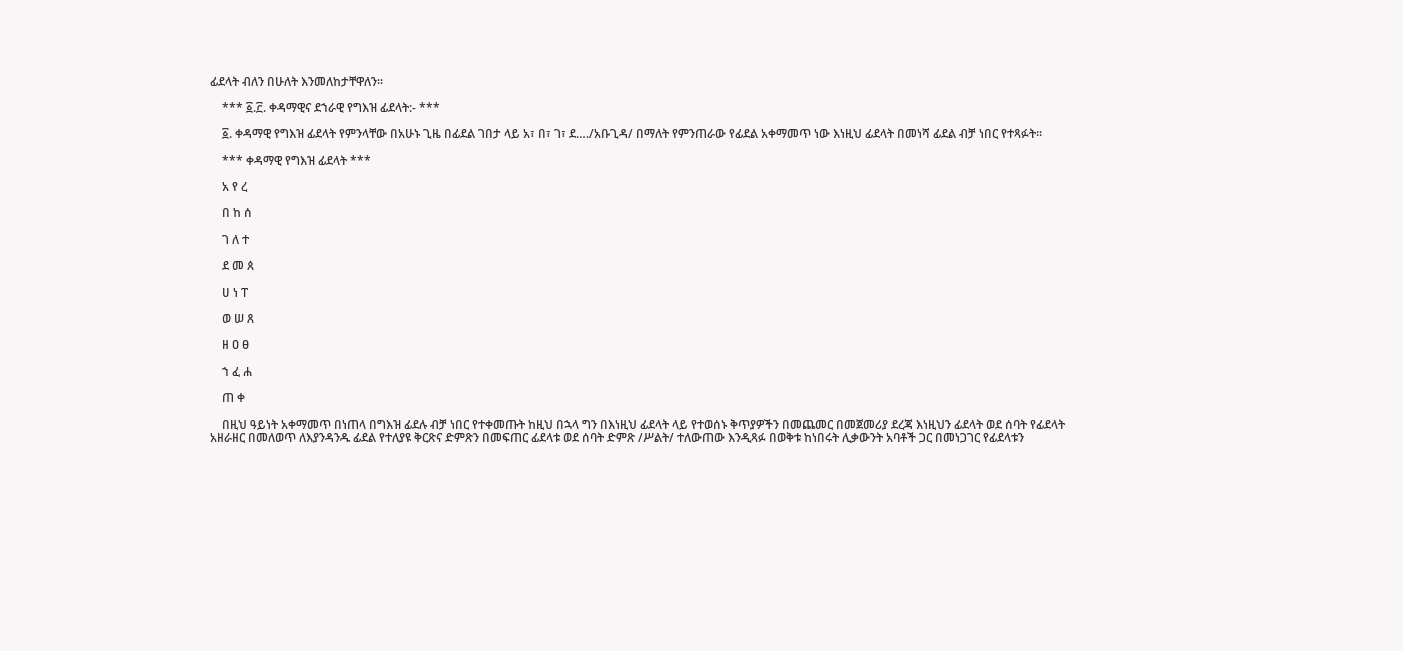ፊደላት ብለን በሁለት እንመለከታቸዋለን፡፡

    *** ፩.፫. ቀዳማዊና ደኀራዊ የግእዝ ፊደላት:- ***

    ፩. ቀዳማዊ የግእዝ ፊደላት የምንላቸው በአሁኑ ጊዜ በፊደል ገበታ ላይ አ፣ በ፣ ገ፣ ደ…./አቡጊዳ/ በማለት የምንጠራው የፊደል አቀማመጥ ነው እነዚህ ፊደላት በመነሻ ፊደል ብቻ ነበር የተጻፉት፡፡

    *** ቀዳማዊ የግእዝ ፊደላት ***

    አ የ ረ

    በ ከ ሰ

    ገ ለ ተ

    ደ መ ጰ

    ሀ ነ ፐ

    ወ ሠ ጸ

    ዘ ዐ ፀ

    ኀ ፈ ሐ

    ጠ ቀ

    በዚህ ዓይነት አቀማመጥ በነጠላ በግእዝ ፊደሉ ብቻ ነበር የተቀመጡት ከዚህ በኋላ ግን በእነዚህ ፊደላት ላይ የተወሰኑ ቅጥያዎችን በመጨመር በመጀመሪያ ደረጃ እነዚህን ፊደላት ወደ ሰባት የፊደላት አዘራዘር በመለወጥ ለእያንዳንዱ ፊደል የተለያዩ ቅርጽና ድምጽን በመፍጠር ፊደላቱ ወደ ሰባት ድምጽ /ሥልት/ ተለውጠው እንዲጻፉ በወቅቱ ከነበሩት ሊቃውንት አባቶች ጋር በመነጋገር የፊደላቱን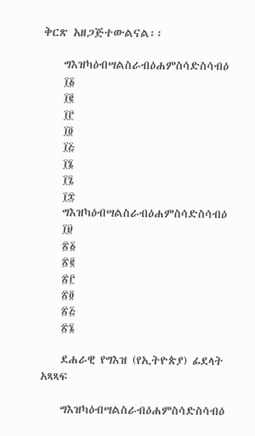ቅርጽ አዘጋጅተውልናል፡፡

    ግእዝካዕብሣልስራብዕሐምስሳድስሳብዕ
    ፲፩
    ፲፪
    ፲፫
    ፲፬
    ፲፭
    ፲፮
    ፲፯
    ፲፰
    ግእዝካዕብሣልስራብዕሐምስሳድስሳብዕ
    ፲፱
    ፳፩
    ፳፪
    ፳፫
    ፳፬
    ፳፭
    ፳፮

    ደሐራዊ የግእዝ (የኢትዮጵያ) ፊደላት አጻጻፍ

    ግእዝካዕብሣልስራብዕሐምስሳድስሳብዕ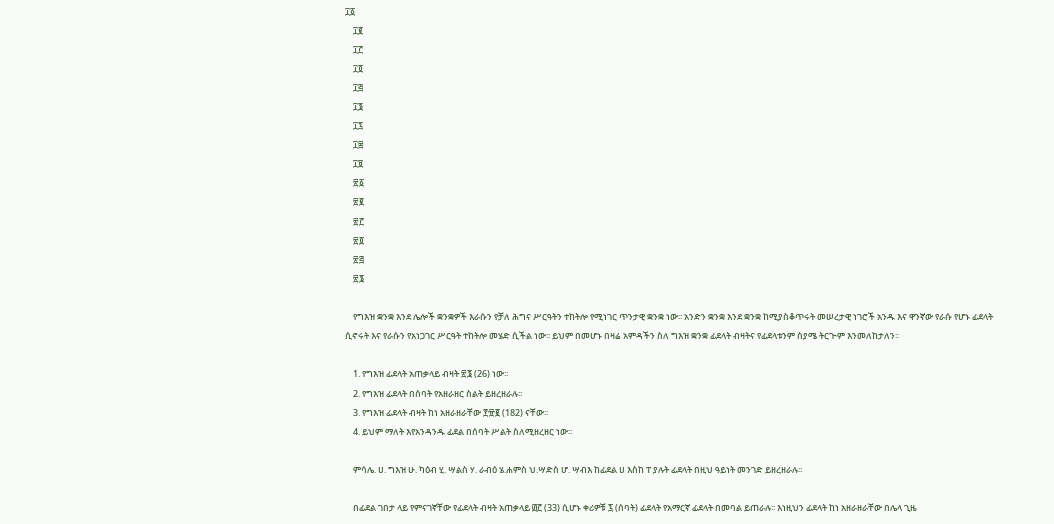፲፩
    ፲፪
    ፲፫
    ፲፬
    ፲፭
    ፲፮
    ፲፯
    ፲፰
    ፲፱
    ፳፩
    ፳፪
    ፳፫
    ፳፬
    ፳፭
    ፳፮

    የግእዝ ቋንቋ እንደ ሌሎች ቋንቋዎች እራሱን የቻለ ሕግና ሥርዓትን ተከትሎ የሚነገር ጥንታዊ ቋንቋ ነው፡፡ አንድን ቋንቋ እንደ ቋንቋ ከሚያስቆጥሩት መሠረታዊ ነገሮች አንዱ እና ዋንኛው የራሱ የሆኑ ፊደላት ሲኖሩት እና የራሱን የአነጋገር ሥርዓት ተከትሎ መሄድ ሲችል ነው፡፡ ይህም በመሆኑ በዛሬ አምዳችን ስለ ግእዝ ቋንቋ ፊደላት ብዛትና የፊደላቱንም ስያሜ ትርጒም እንመለከታለን፡፡

    1. የግእዝ ፊደላት አጠቃላይ ብዛት ፳፮ (26) ነው፡፡
    2. የግእዝ ፊደላት በሰባት የአዘራዘር ስልት ይዘረዘራሉ፡፡
    3. የግእዝ ፊደላት ብዛት ከነ አዘራዘራቸው ፻፹፪ (182) ናቸው፡፡
    4. ይህም ማለት እየአንዳንዱ ፊደል በሰባት ሥልት ስለሚዘረዘር ነው፡፡

    ምሳሌ. ሀ. ግእዝ ሁ. ካዕብ ሂ. ሣልስ ሃ. ራብዕ ሄ.ሐምስ ህ.ሣድስ ሆ. ሣብእ ከፊደል ሀ እስከ ፐ ያሉት ፊደላት በዚህ ዓይነት መንገድ ይዘረዘራሉ፡፡

    በፊደል ገበታ ላይ የምናገኛቸው የፊደላት ብዛት አጠቃላይ ፴፫ (33) ሲሆኑ ቀሪዎቹ ፯ (ሰባት) ፊደላት የአማርኛ ፊደላት በመባል ይጠራሉ፡፡ እነዚህን ፊደላት ከነ አዘራዘራቸው በሌላ ጊዜ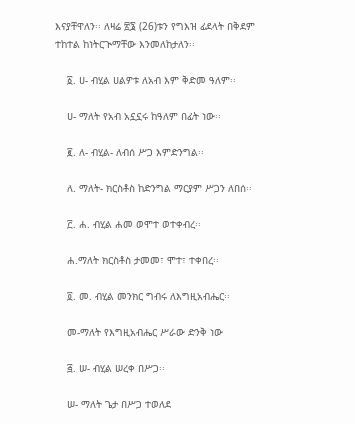እናያቸዋለን፡፡ ለዛሬ ፳፮ (26)ቱን የግእዝ ፊደላት በቅደም ተከተል ከነትርጒማቸው እንመለከታለን፡፡

    ፩. ሀ- ብሂል ሀልዎቱ ለአብ እም ቅድመ ዓለም፡፡

    ሀ- ማለት የአብ አኗኗሩ ከዓለም በፊት ነው፡፡

    ፪. ለ- ብሂል- ለብሰ ሥጋ እምድንግል፡፡

    ለ. ማለት- ክርስቶስ ከድንግል ማርያም ሥጋን ለበሰ፡፡

    ፫. ሐ. ብሂል ሐመ ወሞተ ወተቀብረ፡፡

    ሐ.ማለት ክርስቶስ ታመመ፣ ሞተ፣ ተቀበረ፡፡

    ፬. መ. ብሂል መንክር ግብሩ ለእግዚአብሔር፡፡

    መ-ማለት የእግዚአብሔር ሥራው ድንቅ ነው

    ፭. ሠ- ብሂል ሠረቀ በሥጋ፡፡

    ሠ- ማለት ጌታ በሥጋ ተወለደ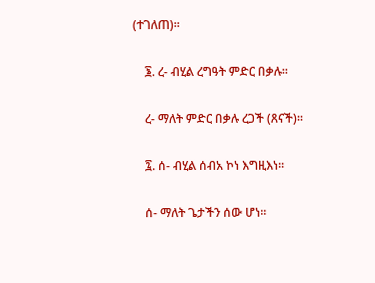(ተገለጠ)፡፡

    ፮. ረ- ብሂል ረግዓት ምድር በቃሉ፡፡

    ረ- ማለት ምድር በቃሉ ረጋች (ጸናች)፡፡

    ፯. ሰ- ብሂል ሰብአ ኮነ እግዚእነ፡፡

    ሰ- ማለት ጌታችን ሰው ሆነ፡፡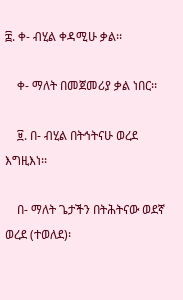፰. ቀ- ብሂል ቀዳሚሁ ቃል፡፡

    ቀ- ማለት በመጀመሪያ ቃል ነበር፡፡

    ፱. በ- ብሂል በትኅትናሁ ወረደ እግዚእነ፡፡

    በ- ማለት ጌታችን በትሕትናው ወደኛ ወረደ (ተወለደ)፡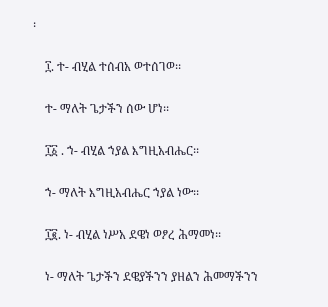፡

    ፲. ተ- ብሂል ተሰብአ ወተሰገወ፡፡

    ተ- ማለት ጌታችን ሰው ሆነ፡፡

    ፲፩ . ኀ- ብሂል ኀያል እግዚአብሔር፡፡

    ኀ- ማለት እግዚአብሔር ኀያል ነው፡፡

    ፲፪. ነ- ብሂል ነሥአ ደዌነ ወፆረ ሕማመነ፡፡

    ነ- ማለት ጌታችን ደዌያችንን ያዘልን ሕመማችንን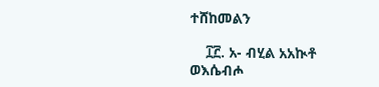ተሸከመልን

    ፲፫. አ- ብሂል አአኲቶ ወእሴብሖ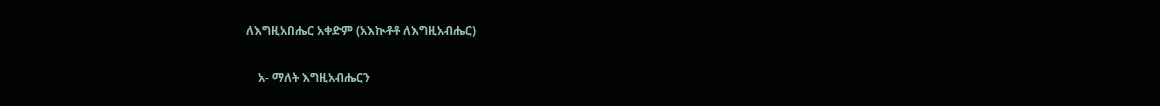ለእግዚአበሔር አቀድም (አእኲቶቶ ለእግዚአብሔር)

    አ- ማለት እግዚአብሔርን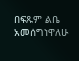በፍጹም ልቤ አመሰግነዋለሁ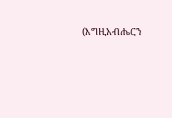(እግዚአብሔርን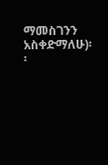ማመስገንን አስቀድማለሁ)፡፡